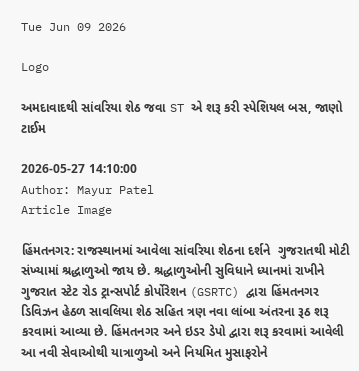Tue Jun 09 2026

Logo

અમદાવાદથી સાંવરિયા શેઠ જવા ST એ શરૂ કરી સ્પેશિયલ બસ, જાણો ટાઈમ

2026-05-27 14:10:00
Author: Mayur Patel
Article Image

હિંમતનગર: રાજસ્થાનમાં આવેલા સાંવરિયા શેઠના દર્શને  ગુજરાતથી મોટી સંખ્યામાં શ્રદ્ધાળુઓ જાય છે. શ્રદ્ધાળુઓની સુવિધાને ધ્યાનમાં રાખીને ગુજરાત સ્ટેટ રોડ ટ્રાન્સપોર્ટ કોર્પોરેશન (GSRTC) દ્વારા હિંમતનગર ડિવિઝન હેઠળ સાવલિયા શેઠ સહિત ત્રણ નવા લાંબા અંતરના રૂઠ શરૂ કરવામાં આવ્યા છે. હિંમતનગર અને ઇડર ડેપો દ્વારા શરૂ કરવામાં આવેલી આ નવી સેવાઓથી યાત્રાળુઓ અને નિયમિત મુસાફરોને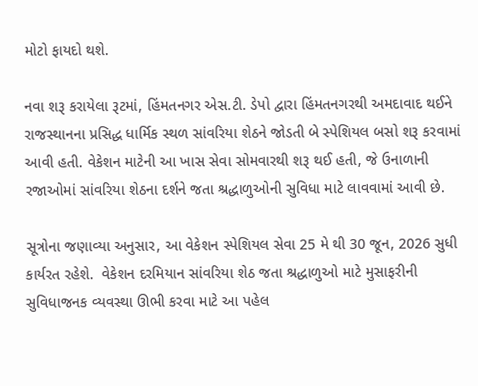મોટો ફાયદો થશે.

નવા શરૂ કરાયેલા રૂટમાં, હિંમતનગર એસ.ટી. ડેપો દ્વારા હિંમતનગરથી અમદાવાદ થઈને રાજસ્થાનના પ્રસિદ્ધ ધાર્મિક સ્થળ સાંવરિયા શેઠને જોડતી બે સ્પેશિયલ બસો શરૂ કરવામાં આવી હતી. વેકેશન માટેની આ ખાસ સેવા સોમવારથી શરૂ થઈ હતી, જે ઉનાળાની રજાઓમાં સાંવરિયા શેઠના દર્શને જતા શ્રદ્ધાળુઓની સુવિધા માટે લાવવામાં આવી છે.

સૂત્રોના જણાવ્યા અનુસાર, આ વેકેશન સ્પેશિયલ સેવા 25 મે થી 30 જૂન, 2026 સુધી કાર્યરત રહેશે.  વેકેશન દરમિયાન સાંવરિયા શેઠ જતા શ્રદ્ધાળુઓ માટે મુસાફરીની સુવિધાજનક વ્યવસ્થા ઊભી કરવા માટે આ પહેલ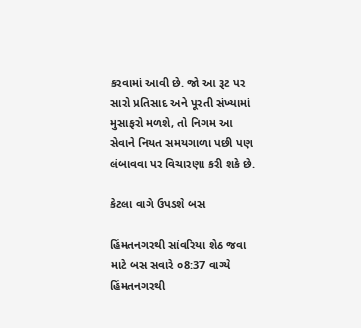કરવામાં આવી છે. જો આ રૂટ પર સારો પ્રતિસાદ અને પૂરતી સંખ્યામાં મુસાફરો મળશે, તો નિગમ આ સેવાને નિયત સમયગાળા પછી પણ લંબાવવા પર વિચારણા કરી શકે છે.

કેટલા વાગે ઉપડશે બસ

હિંમતનગરથી સાંવરિયા શેઠ જવા માટે બસ સવારે ૦8:37 વાગ્યે હિંમતનગરથી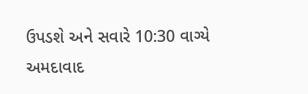ઉપડશે અને સવારે 10:30 વાગ્યે અમદાવાદ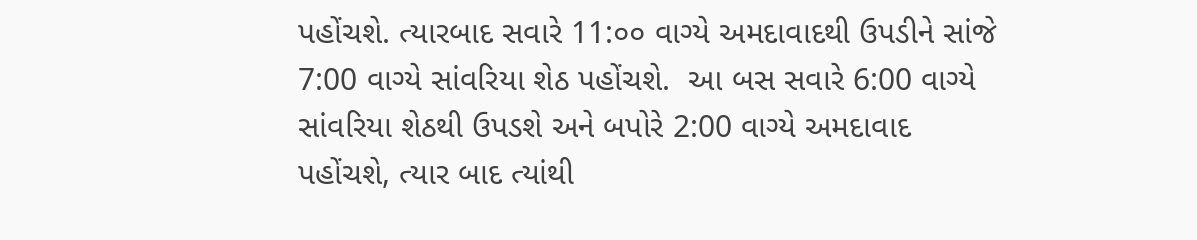પહોંચશે. ત્યારબાદ સવારે 11:૦૦ વાગ્યે અમદાવાદથી ઉપડીને સાંજે 7:00 વાગ્યે સાંવરિયા શેઠ પહોંચશે.  આ બસ સવારે 6:00 વાગ્યે સાંવરિયા શેઠથી ઉપડશે અને બપોરે 2:00 વાગ્યે અમદાવાદ પહોંચશે, ત્યાર બાદ ત્યાંથી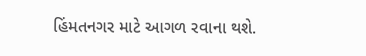હિંમતનગર માટે આગળ રવાના થશે.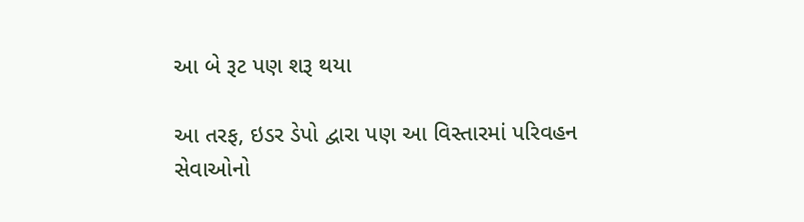આ બે રૂટ પણ શરૂ થયા

આ તરફ, ઇડર ડેપો દ્વારા પણ આ વિસ્તારમાં પરિવહન સેવાઓનો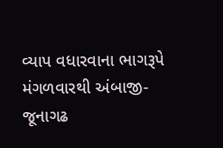વ્યાપ વધારવાના ભાગરૂપે મંગળવારથી અંબાજી-જૂનાગઢ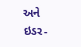અને ઇડર-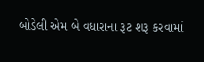બોડેલી એમ બે વધારાના રૂટ શરૂ કરવામાં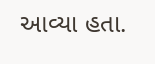આવ્યા હતા.